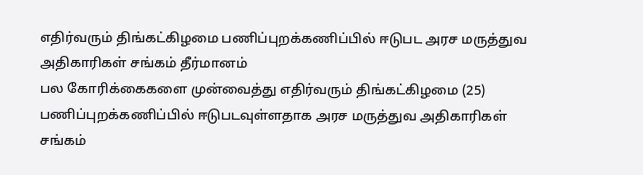எதிர்வரும் திங்கட்கிழமை பணிப்புறக்கணிப்பில் ஈடுபட அரச மருத்துவ அதிகாரிகள் சங்கம் தீர்மானம்
பல கோரிக்கைகளை முன்வைத்து எதிர்வரும் திங்கட்கிழமை (25) பணிப்புறக்கணிப்பில் ஈடுபடவுள்ளதாக அரச மருத்துவ அதிகாரிகள் சங்கம்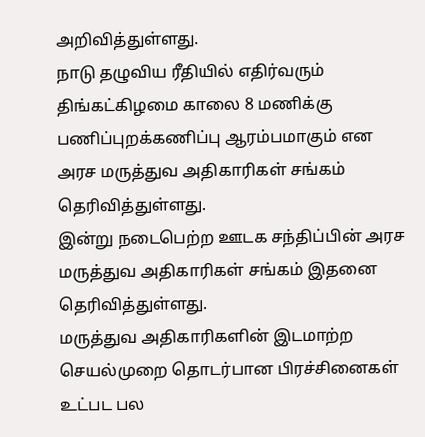அறிவித்துள்ளது.
நாடு தழுவிய ரீதியில் எதிர்வரும் திங்கட்கிழமை காலை 8 மணிக்கு பணிப்புறக்கணிப்பு ஆரம்பமாகும் என அரச மருத்துவ அதிகாரிகள் சங்கம் தெரிவித்துள்ளது.
இன்று நடைபெற்ற ஊடக சந்திப்பின் அரச மருத்துவ அதிகாரிகள் சங்கம் இதனை தெரிவித்துள்ளது.
மருத்துவ அதிகாரிகளின் இடமாற்ற செயல்முறை தொடர்பான பிரச்சினைகள் உட்பட பல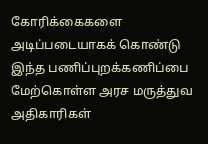கோரிக்கைகளை அடிப்படையாகக் கொண்டு இந்த பணிப்புறக்கணிப்பை மேற்கொள்ள அரச மருத்துவ அதிகாரிகள்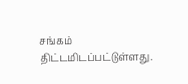சங்கம் திட்டமிடப்பட்டுள்ளது.